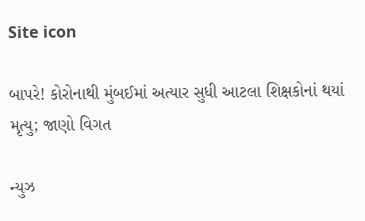Site icon

બાપરે! કોરોનાથી મુંબઈમાં અત્યાર સુધી આટલા શિક્ષકોનાં થયાં મૃત્યુ; જાણો વિગત

ન્યુઝ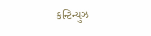કન્ટિન્યુઝ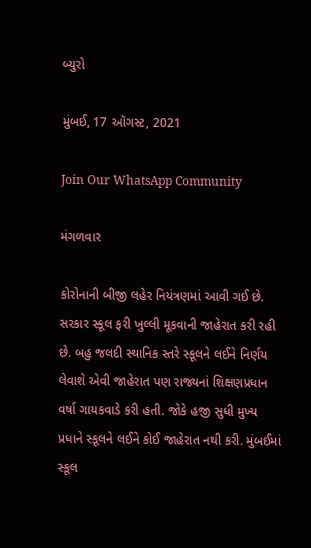બ્યુરો

મુંબઈ, 17 ઑગસ્ટ, 2021

Join Our WhatsApp Community

મંગળવાર

કોરોનાની બીજી લહેર નિયંત્રણમાં આવી ગઈ છે. સરકાર સ્કૂલ ફરી ખુલ્લી મૂકવાની જાહેરાત કરી રહી છે. બહુ જલદી સ્થાનિક સ્તરે સ્કૂલને લઈને નિર્ણય લેવાશે એવી જાહેરાત પણ રાજ્યનાં શિક્ષણપ્રધાન વર્ષા ગાયકવાડે કરી હતી. જોકે હજી સુધી મુખ્ય પ્રધાને સ્કૂલને લઈને કોઈ જાહેરાત નથી કરી. મુંબઈમાં સ્કૂલ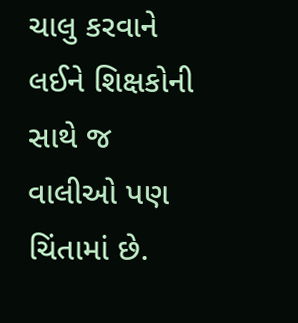ચાલુ કરવાને લઈને શિક્ષકોની સાથે જ વાલીઓ પણ ચિંતામાં છે.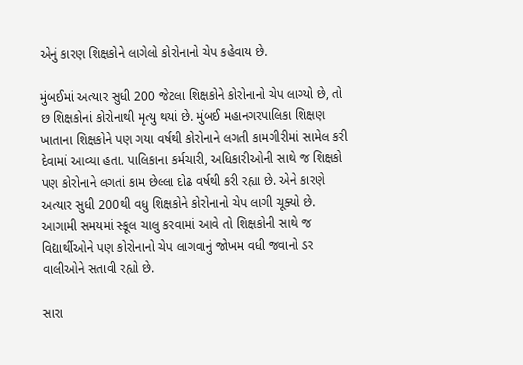એનું કારણ શિક્ષકોને લાગેલો કોરોનાનો ચેપ કહેવાય છે.

મુંબઈમાં અત્યાર સુધી 200 જેટલા શિક્ષકોને કોરોનાનો ચેપ લાગ્યો છે, તો છ શિક્ષકોનાં કોરોનાથી મૃત્યુ થયાં છે. મુંબઈ મહાનગરપાલિકા શિક્ષણ ખાતાના શિક્ષકોને પણ ગયા વર્ષથી કોરોનાને લગતી કામગીરીમાં સામેલ કરી દેવામાં આવ્યા હતા. પાલિકાના કર્મચારી, અધિકારીઓની સાથે જ શિક્ષકો પણ કોરોનાને લગતાં કામ છેલ્લા દોઢ વર્ષથી કરી રહ્યા છે. એને કારણે અત્યાર સુધી 200થી વધુ શિક્ષકોને કોરોનાનો ચેપ લાગી ચૂક્યો છે. આગામી સમયમાં સ્કૂલ ચાલુ કરવામાં આવે તો શિક્ષકોની સાથે જ વિદ્યાર્થીઓને પણ કોરોનાનો ચેપ લાગવાનું જોખમ વધી જવાનો ડર વાલીઓને સતાવી રહ્યો છે.

સારા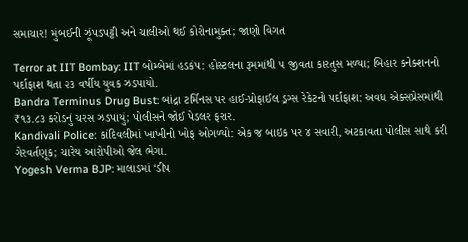સમાચાર! મુંબઈની ઝૂંપડપટ્ટી અને ચાલીઓ થઈ કોરોનામુક્ત; જાણો વિગત

Terror at IIT Bombay: IIT બોમ્બેમાં હડકંપ: હોસ્ટલના રૂમમાંથી ૫ જીવતા કારતુસ મળ્યા; બિહાર કનેક્શનનો પર્દાફાશ થતા ૨૩ વર્ષીય યુવક ઝડપાયો.
Bandra Terminus Drug Bust: બાંદ્રા ટર્મિનસ પર હાઈ-પ્રોફાઈલ ડ્રગ્સ રેકેટનો પર્દાફાશ: અવધ એક્સપ્રેસમાંથી ₹૧૩.૮૩ કરોડનું ચરસ ઝડપાયું; પોલીસને જોઈ પેડલર ફરાર.
Kandivali Police: કાંદિવલીમાં ખાખીનો ખોફ ઓગળ્યો: એક જ બાઇક પર ૪ સવારી, અટકાવતા પોલીસ સાથે કરી ગેરવર્તણૂક; ચારેય આરોપીઓ જેલ ભેગા.
Yogesh Verma BJP: માલાડમાં ‘ડીપ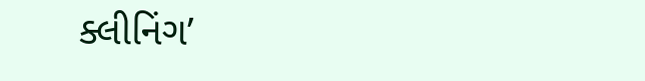ક્લીનિંગ’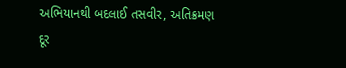અભિયાનથી બદલાઈ તસવીર, અતિક્રમણ દૂર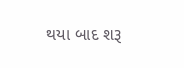થયા બાદ શરૂ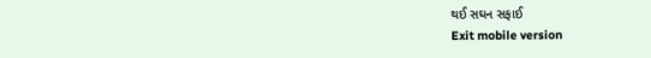થઈ સઘન સફાઈ
Exit mobile version